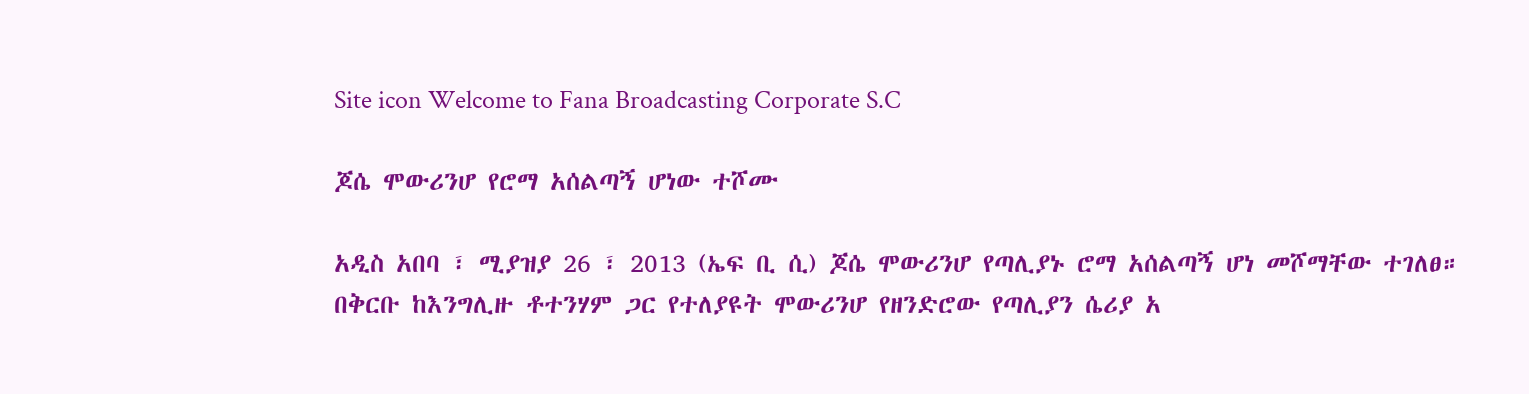Site icon Welcome to Fana Broadcasting Corporate S.C

ጆሴ ሞውሪንሆ የሮማ አሰልጣኝ ሆነው ተሾሙ

አዲስ አበባ ፣ ሚያዝያ 26 ፣ 2013 (ኤፍ ቢ ሲ) ጆሴ ሞውሪንሆ የጣሊያኑ ሮማ አሰልጣኝ ሆነ መሾማቸው ተገለፀ።
በቅርቡ ከእንግሊዙ ቶተንሃም ጋር የተለያዩት ሞውሪንሆ የዘንድሮው የጣሊያን ሴሪያ አ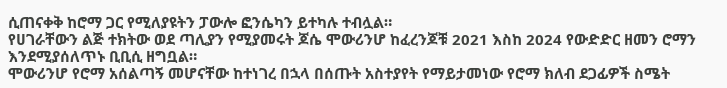ሲጠናቀቅ ከሮማ ጋር የሚለያዩትን ፓውሎ ፎንሴካን ይተካሉ ተብሏል።
የሀገራቸውን ልጅ ተክትው ወደ ጣሊያን የሚያመሩት ጆሴ ሞውሪንሆ ከፈረንጆቹ 2021 እስከ 2024 የውድድር ዘመን ሮማን እንደሚያሰለጥኑ ቢቢሲ ዘግቧል።
ሞውሪንሆ የሮማ አሰልጣኝ መሆናቸው ከተነገረ በኋላ በሰጡት አስተያየት የማይታመነው የሮማ ክለብ ደጋፊዎች ስሜት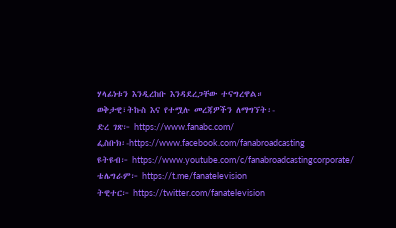ሃላፊነቱን እንዲረከቡ እንዳደረጋቸው ተናግረዋል።
ወቅታዊ፣ትኩስ እና የተሟሉ መረጃዎችን ለማግኘት፡-
ድረ ገጽ፦ https://www.fanabc.com/
ፌስቡክ፡-https://www.facebook.com/fanabroadcasting
ዩትዩብ፦ https://www.youtube.com/c/fanabroadcastingcorporate/
ቴሌግራም፦ https://t.me/fanatelevision
ትዊተር፦ https://twitter.com/fanatelevision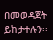በመወዳጀት ይከታተሉን፡፡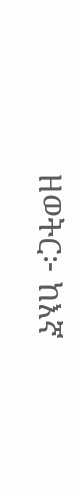ዘወትር፦ ከእኛ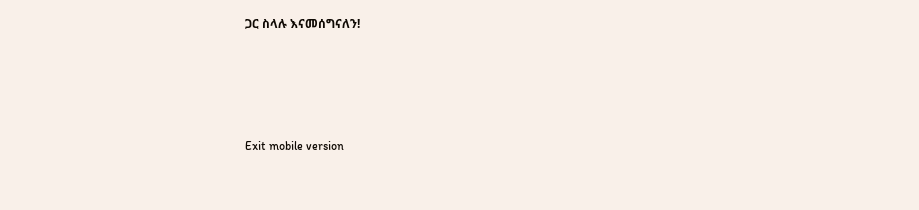ጋር ስላሉ እናመሰግናለን!





Exit mobile version